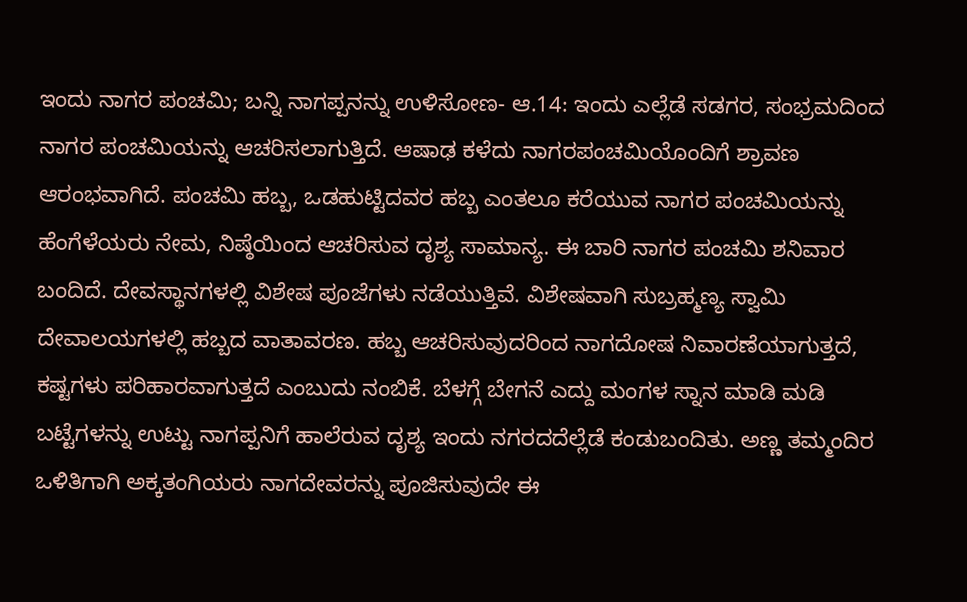ಇಂದು ನಾಗರ ಪಂಚಮಿ; ಬನ್ನಿ ನಾಗಪ್ಪನನ್ನು ಉಳಿಸೋಣ- ಆ.14: ಇಂದು ಎಲ್ಲೆಡೆ ಸಡಗರ, ಸಂಭ್ರಮದಿಂದ ನಾಗರ ಪಂಚಮಿಯನ್ನು ಆಚರಿಸಲಾಗುತ್ತಿದೆ. ಆಷಾಢ ಕಳೆದು ನಾಗರಪಂಚಮಿಯೊಂದಿಗೆ ಶ್ರಾವಣ ಆರಂಭವಾಗಿದೆ. ಪಂಚಮಿ ಹಬ್ಬ, ಒಡಹುಟ್ಟಿದವರ ಹಬ್ಬ ಎಂತಲೂ ಕರೆಯುವ ನಾಗರ ಪಂಚಮಿಯನ್ನು ಹೆಂಗೆಳೆಯರು ನೇಮ, ನಿಷ್ಠೆಯಿಂದ ಆಚರಿಸುವ ದೃಶ್ಯ ಸಾಮಾನ್ಯ. ಈ ಬಾರಿ ನಾಗರ ಪಂಚಮಿ ಶನಿವಾರ ಬಂದಿದೆ. ದೇವಸ್ಥಾನಗಳಲ್ಲಿ ವಿಶೇಷ ಪೂಜೆಗಳು ನಡೆಯುತ್ತಿವೆ. ವಿಶೇಷವಾಗಿ ಸುಬ್ರಹ್ಮಣ್ಯ ಸ್ವಾಮಿ ದೇವಾಲಯಗಳಲ್ಲಿ ಹಬ್ಬದ ವಾತಾವರಣ. ಹಬ್ಬ ಆಚರಿಸುವುದರಿಂದ ನಾಗದೋಷ ನಿವಾರಣೆಯಾಗುತ್ತದೆ, ಕಷ್ಟಗಳು ಪರಿಹಾರವಾಗುತ್ತದೆ ಎಂಬುದು ನಂಬಿಕೆ. ಬೆಳಗ್ಗೆ ಬೇಗನೆ ಎದ್ದು ಮಂಗಳ ಸ್ನಾನ ಮಾಡಿ ಮಡಿ ಬಟ್ಟೆಗಳನ್ನು ಉಟ್ಟು ನಾಗಪ್ಪನಿಗೆ ಹಾಲೆರುವ ದೃಶ್ಯ ಇಂದು ನಗರದದೆಲ್ಲೆಡೆ ಕಂಡುಬಂದಿತು. ಅಣ್ಣ ತಮ್ಮಂದಿರ ಒಳಿತಿಗಾಗಿ ಅಕ್ಕತಂಗಿಯರು ನಾಗದೇವರನ್ನು ಪೂಜಿಸುವುದೇ ಈ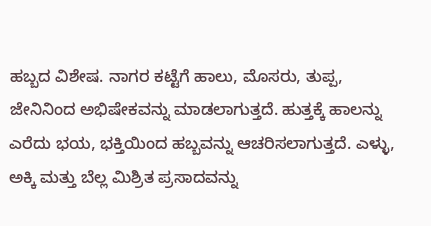ಹಬ್ಬದ ವಿಶೇಷ. ನಾಗರ ಕಟ್ಟೆಗೆ ಹಾಲು, ಮೊಸರು, ತುಪ್ಪ, ಜೇನಿನಿಂದ ಅಭಿಷೇಕವನ್ನು ಮಾಡಲಾಗುತ್ತದೆ. ಹುತ್ತಕ್ಕೆ ಹಾಲನ್ನು ಎರೆದು ಭಯ, ಭಕ್ತಿಯಿಂದ ಹಬ್ಬವನ್ನು ಆಚರಿಸಲಾಗುತ್ತದೆ. ಎಳ್ಳು, ಅಕ್ಕಿ ಮತ್ತು ಬೆಲ್ಲ ಮಿಶ್ರಿತ ಪ್ರಸಾದವನ್ನು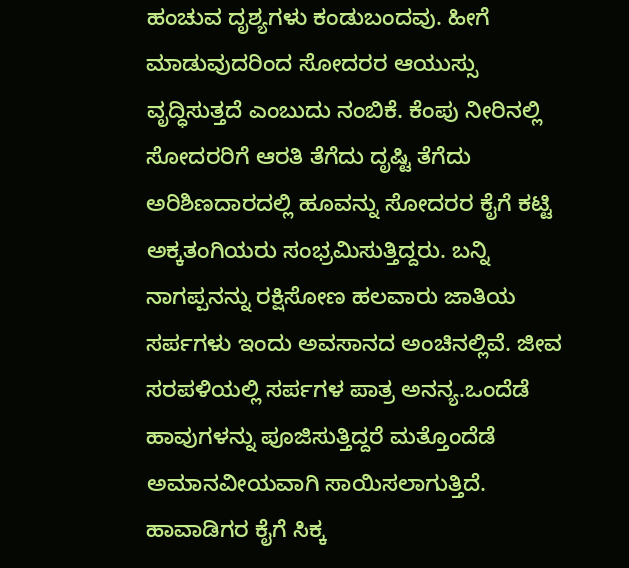ಹಂಚುವ ದೃಶ್ಯಗಳು ಕಂಡುಬಂದವು. ಹೀಗೆ ಮಾಡುವುದರಿಂದ ಸೋದರರ ಆಯುಸ್ಸು ವೃದ್ಧಿಸುತ್ತದೆ ಎಂಬುದು ನಂಬಿಕೆ. ಕೆಂಪು ನೀರಿನಲ್ಲಿ ಸೋದರರಿಗೆ ಆರತಿ ತೆಗೆದು ದೃಷ್ಟಿ ತೆಗೆದು ಅರಿಶಿಣದಾರದಲ್ಲಿ ಹೂವನ್ನು ಸೋದರರ ಕೈಗೆ ಕಟ್ಟಿ ಅಕ್ಕತಂಗಿಯರು ಸಂಭ್ರಮಿಸುತ್ತಿದ್ದರು. ಬನ್ನಿ ನಾಗಪ್ಪನನ್ನು ರಕ್ಷಿಸೋಣ ಹಲವಾರು ಜಾತಿಯ ಸರ್ಪಗಳು ಇಂದು ಅವಸಾನದ ಅಂಚಿನಲ್ಲಿವೆ. ಜೀವ ಸರಪಳಿಯಲ್ಲಿ ಸರ್ಪಗಳ ಪಾತ್ರ ಅನನ್ಯ.ಒಂದೆಡೆ ಹಾವುಗಳನ್ನು ಪೂಜಿಸುತ್ತಿದ್ದರೆ ಮತ್ತೊಂದೆಡೆ ಅಮಾನವೀಯವಾಗಿ ಸಾಯಿಸಲಾಗುತ್ತಿದೆ. ಹಾವಾಡಿಗರ ಕೈಗೆ ಸಿಕ್ಕ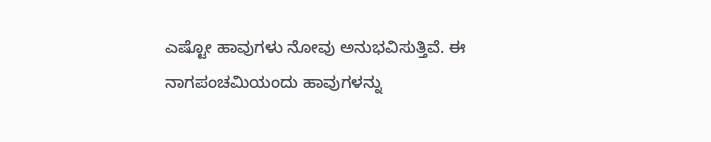ಎಷ್ಟೋ ಹಾವುಗಳು ನೋವು ಅನುಭವಿಸುತ್ತಿವೆ. ಈ ನಾಗಪಂಚಮಿಯಂದು ಹಾವುಗಳನ್ನು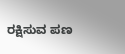ರಕ್ಷಿಸುವ ಪಣ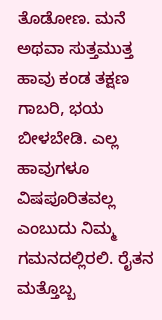ತೊಡೋಣ. ಮನೆ ಅಥವಾ ಸುತ್ತಮುತ್ತ ಹಾವು ಕಂಡ ತಕ್ಷಣ ಗಾಬರಿ, ಭಯ ಬೀಳಬೇಡಿ. ಎಲ್ಲ ಹಾವುಗಳೂ ವಿಷಪೂರಿತವಲ್ಲ ಎಂಬುದು ನಿಮ್ಮ ಗಮನದಲ್ಲಿರಲಿ. ರೈತನ ಮತ್ತೊಬ್ಬ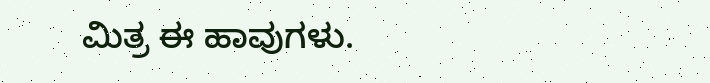ಮಿತ್ರ ಈ ಹಾವುಗಳು.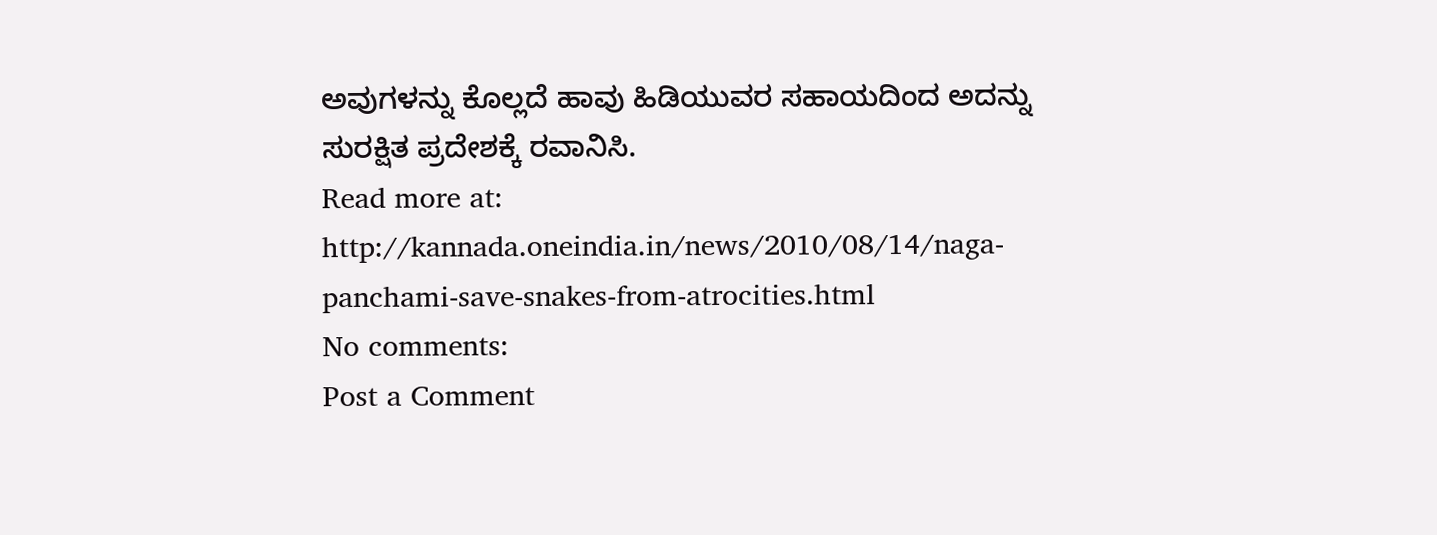ಅವುಗಳನ್ನು ಕೊಲ್ಲದೆ ಹಾವು ಹಿಡಿಯುವರ ಸಹಾಯದಿಂದ ಅದನ್ನು ಸುರಕ್ಷಿತ ಪ್ರದೇಶಕ್ಕೆ ರವಾನಿಸಿ.
Read more at: http://kannada.oneindia.in/news/2010/08/14/naga-panchami-save-snakes-from-atrocities.html
No comments:
Post a Comment